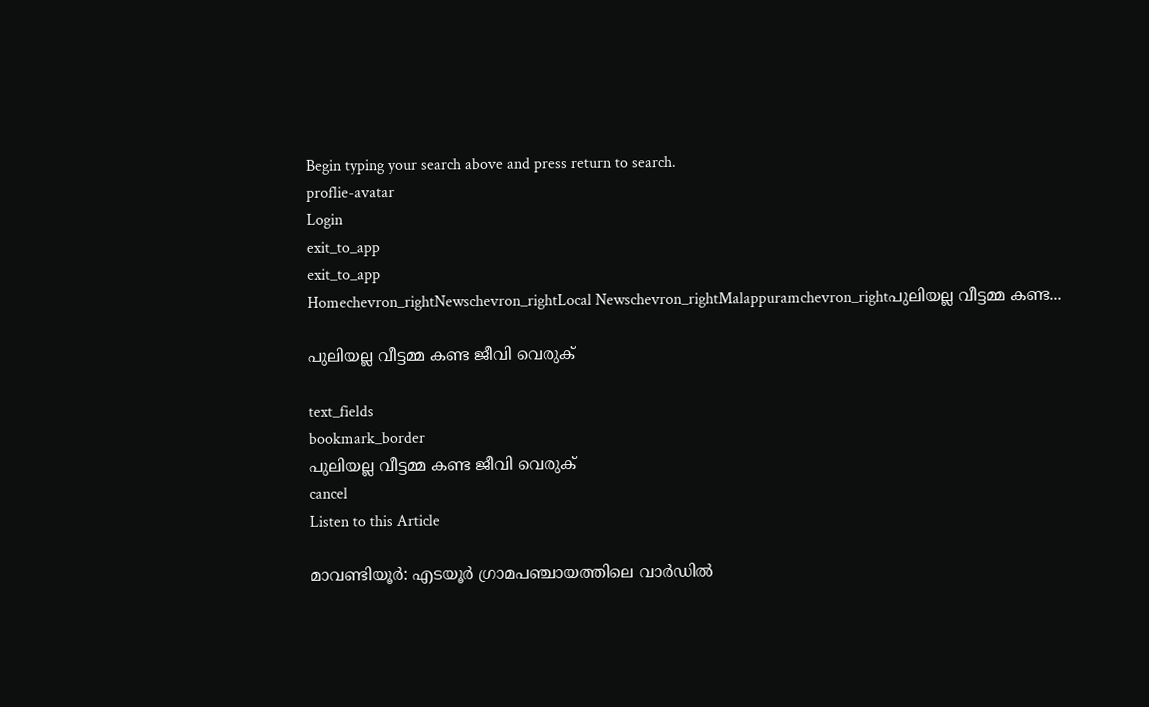Begin typing your search above and press return to search.
proflie-avatar
Login
exit_to_app
exit_to_app
Homechevron_rightNewschevron_rightLocal Newschevron_rightMalappuramchevron_rightപുലിയല്ല വീട്ടമ്മ കണ്ട...

പുലിയല്ല വീട്ടമ്മ കണ്ട ജീവി വെരുക്

text_fields
bookmark_border
പുലിയല്ല വീട്ടമ്മ കണ്ട ജീവി വെരുക്
cancel
Listen to this Article

മാവണ്ടിയൂർ: എടയൂർ ഗ്രാമപഞ്ചായത്തിലെ വാർഡിൽ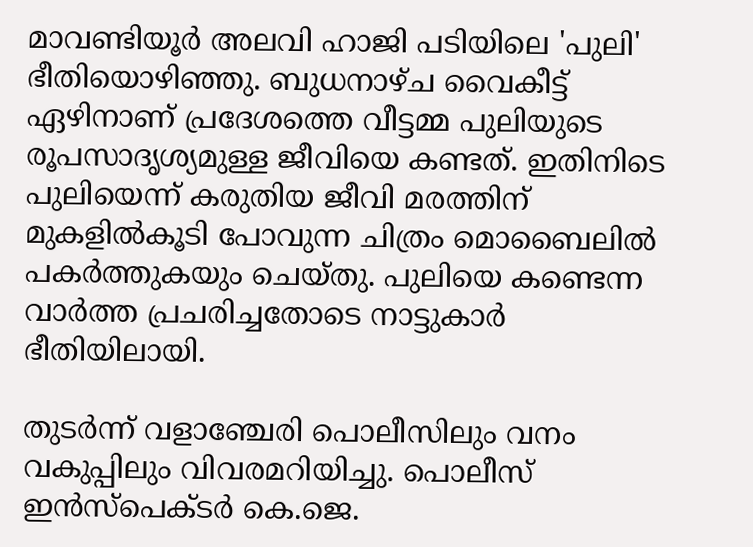മാവണ്ടിയൂർ അലവി ഹാജി പടിയിലെ 'പുലി' ഭീതിയൊഴിഞ്ഞു. ബുധനാഴ്ച വൈകീട്ട് ഏഴിനാണ് പ്രദേശത്തെ വീട്ടമ്മ പുലിയുടെ രൂപസാദൃശ്യമുള്ള ജീവിയെ കണ്ടത്. ഇതിനിടെ പുലിയെന്ന് കരുതിയ ജീവി മരത്തിന് മുകളിൽകൂടി പോവുന്ന ചിത്രം മൊബൈലിൽ പകർത്തുകയും ചെയ്തു. പുലിയെ കണ്ടെന്ന വാർത്ത പ്രചരിച്ചതോടെ നാട്ടുകാർ ഭീതിയിലായി.

തുടർന്ന് വളാഞ്ചേരി പൊലീസിലും വനം വകുപ്പിലും വിവരമറിയിച്ചു. പൊലീസ് ഇൻസ്പെക്ടർ കെ.ജെ.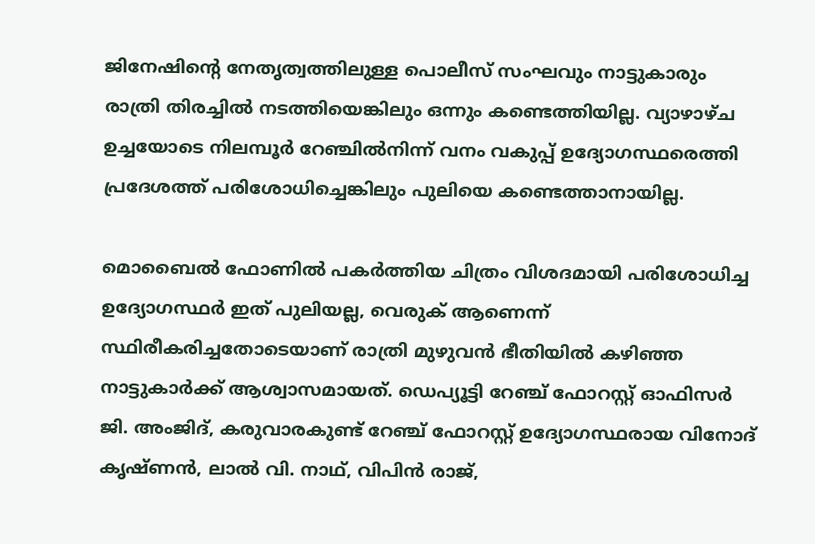ജിനേഷിന്‍റെ നേതൃത്വത്തിലുള്ള പൊലീസ് സംഘവും നാട്ടുകാരും രാത്രി തിരച്ചിൽ നടത്തിയെങ്കിലും ഒന്നും കണ്ടെത്തിയില്ല. വ്യാഴാഴ്ച ഉച്ചയോടെ നിലമ്പൂർ റേഞ്ചിൽനിന്ന് വനം വകുപ്പ് ഉദ്യോഗസ്ഥരെത്തി പ്രദേശത്ത് പരിശോധിച്ചെങ്കിലും പുലിയെ കണ്ടെത്താനായില്ല.

മൊബൈൽ ഫോണിൽ പകർത്തിയ ചിത്രം വിശദമായി പരിശോധിച്ച ഉദ്യോഗസ്ഥർ ഇത് പുലിയല്ല, വെരുക് ആണെന്ന് സ്ഥിരീകരിച്ചതോടെയാണ് രാത്രി മുഴുവൻ ഭീതിയിൽ കഴിഞ്ഞ നാട്ടുകാർക്ക് ആശ്വാസമായത്. ഡെപ്യൂട്ടി റേഞ്ച് ഫോറസ്റ്റ് ഓഫിസർ ജി. അംജിദ്, കരുവാരകുണ്ട് റേഞ്ച് ഫോറസ്റ്റ് ഉദ്യോഗസ്ഥരായ വിനോദ് കൃഷ്ണൻ, ലാൽ വി. നാഥ്, വിപിൻ രാജ്,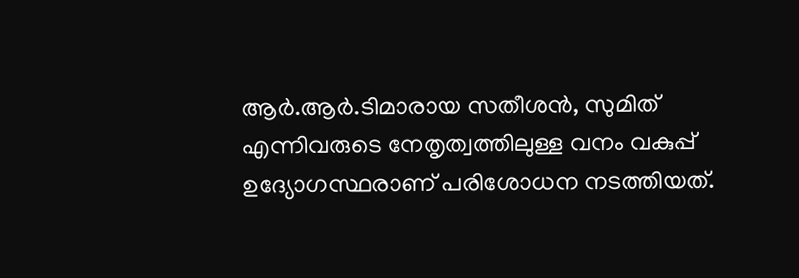ആർ.ആർ.ടിമാരായ സതീശൻ, സുമിത് എന്നിവരുടെ നേതൃത്വത്തിലുള്ള വനം വകുപ്പ് ഉദ്യോഗസ്ഥരാണ് പരിശോധന നടത്തിയത്.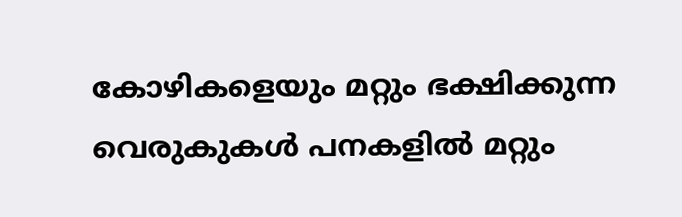കോഴികളെയും മറ്റും ഭക്ഷിക്കുന്ന വെരുകുകൾ പനകളിൽ മറ്റും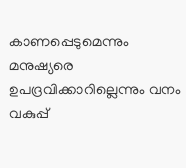കാണപ്പെടുമെന്നും മനുഷ്യരെ ഉപദ്രവിക്കാറില്ലെന്നും വനം വകുപ്പ്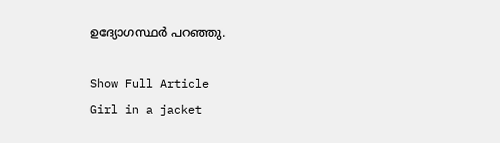ഉദ്യോഗസ്ഥർ പറഞ്ഞു.

Show Full Article
Girl in a jacket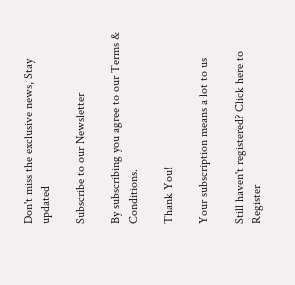Don't miss the exclusive news, Stay updated

Subscribe to our Newsletter

By subscribing you agree to our Terms & Conditions.

Thank You!

Your subscription means a lot to us

Still haven't registered? Click here to Register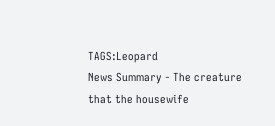TAGS:Leopard
News Summary - The creature that the housewife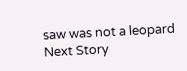saw was not a leopard
Next Story